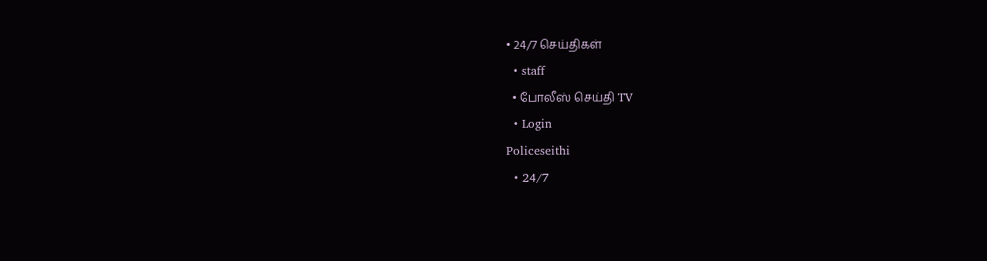• 24/7 செய்திகள்
  • staff
  • போலீஸ் செய்தி TV
  • Login
Policeseithi
  • 24/7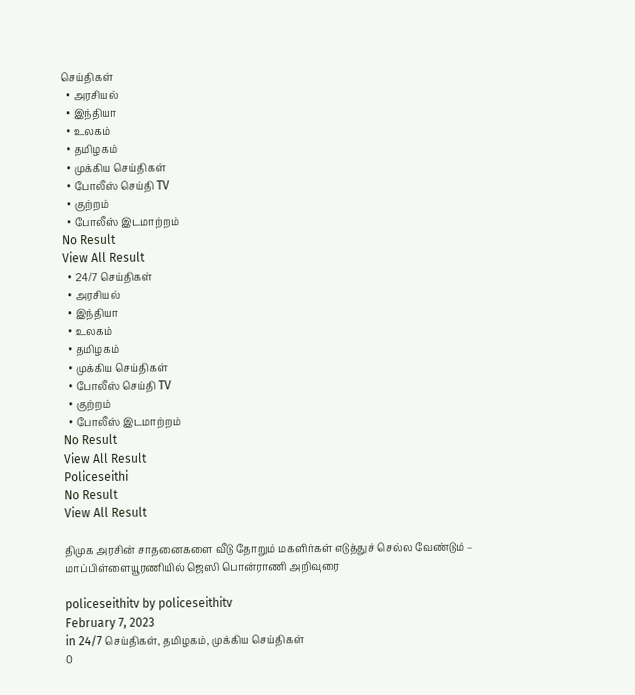செய்திகள்
  • அரசியல்
  • இந்தியா
  • உலகம்
  • தமிழகம்
  • முக்கிய செய்திகள்
  • போலீஸ் செய்தி TV
  • குற்றம்
  • போலீஸ் இடமாற்றம்
No Result
View All Result
  • 24/7 செய்திகள்
  • அரசியல்
  • இந்தியா
  • உலகம்
  • தமிழகம்
  • முக்கிய செய்திகள்
  • போலீஸ் செய்தி TV
  • குற்றம்
  • போலீஸ் இடமாற்றம்
No Result
View All Result
Policeseithi
No Result
View All Result

திமுக அரசின் சாதனைகளை வீடு தோறும் மகளிர்கள் எடுத்துச் செல்ல வேண்டும் –  மாப்பிள்ளையூரணியில் ஜெஸி பொன்ராணி அறிவுரை

policeseithitv by policeseithitv
February 7, 2023
in 24/7 செய்திகள், தமிழகம், முக்கிய செய்திகள்
0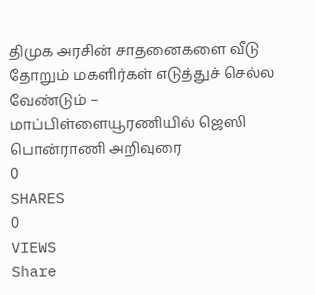திமுக அரசின் சாதனைகளை வீடு தோறும் மகளிர்கள் எடுத்துச் செல்ல வேண்டும் –   மாப்பிள்ளையூரணியில் ஜெஸி பொன்ராணி அறிவுரை
0
SHARES
0
VIEWS
Share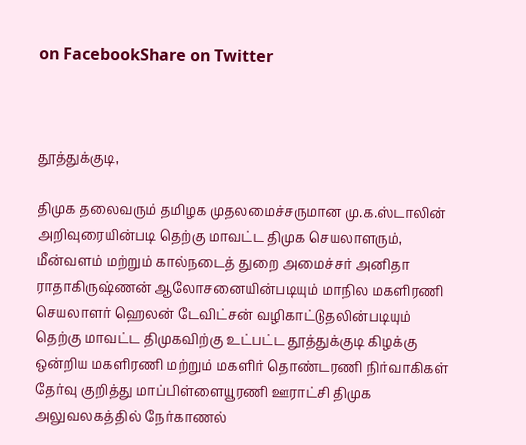on FacebookShare on Twitter



தூத்துக்குடி,

திமுக தலைவரும் தமிழக முதலமைச்சருமான மு.க.ஸ்டாலின் அறிவுரையின்படி தெற்கு மாவட்ட திமுக செயலாளரும், மீன்வளம் மற்றும் கால்நடைத் துறை அமைச்சர் அனிதா ராதாகிருஷ்ணன் ஆலோசனையின்படியும் மாநில மகளிரணி செயலாளர் ஹெலன் டேவிட்சன் வழிகாட்டுதலின்படியும் தெற்கு மாவட்ட திமுகவிற்கு உட்பட்ட தூத்துக்குடி கிழக்கு ஒன்றிய மகளிரணி மற்றும் மகளிர் தொண்டரணி நிர்வாகிகள் தேர்வு குறித்து மாப்பிள்ளையூரணி ஊராட்சி திமுக அலுவலகத்தில் நேர்காணல்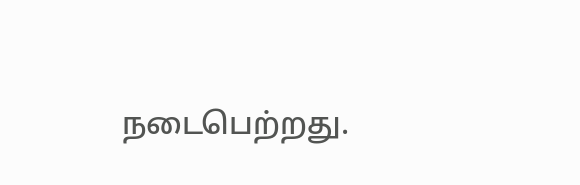நடைபெற்றது.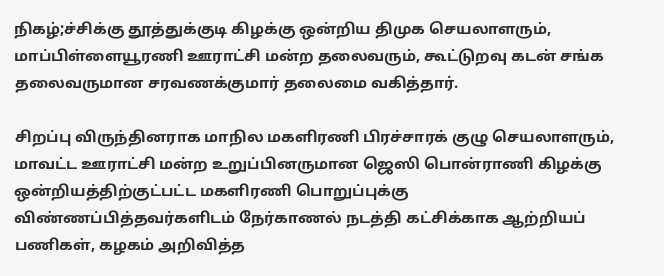நிகழ்;ச்சிக்கு தூத்துக்குடி கிழக்கு ஒன்றிய திமுக செயலாளரும், மாப்பிள்ளையூரணி ஊராட்சி மன்ற தலைவரும், கூட்டுறவு கடன் சங்க தலைவருமான சரவணக்குமார் தலைமை வகித்தார்.

சிறப்பு விருந்தினராக மாநில மகளிரணி பிரச்சாரக் குழு செயலாளரும், மாவட்ட ஊராட்சி மன்ற உறுப்பினருமான ஜெஸி பொன்ராணி கிழக்கு ஒன்றியத்திற்குட்பட்ட மகளிரணி பொறுப்புக்கு விண்ணப்பித்தவர்களிடம் நேர்காணல் நடத்தி கட்சிக்காக ஆற்றியப் பணிகள், கழகம் அறிவித்த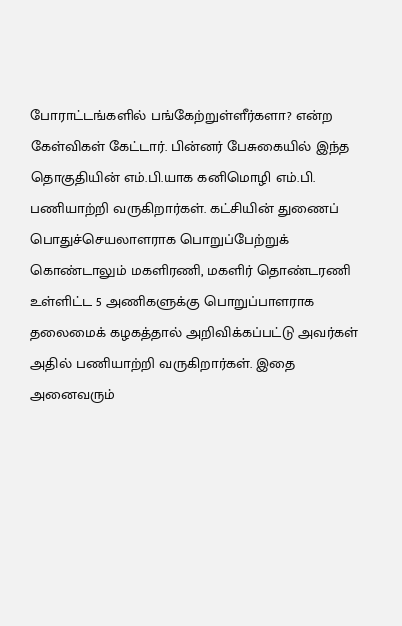போராட்டங்களில் பங்கேற்றுள்ளீர்களா? என்ற கேள்விகள் கேட்டார். பின்னர் பேசுகையில் இந்த தொகுதியின் எம்.பி.யாக கனிமொழி எம்.பி. பணியாற்றி வருகிறார்கள். கட்சியின் துணைப் பொதுச்செயலாளராக பொறுப்பேற்றுக் கொண்டாலும் மகளிரணி, மகளிர் தொண்டரணி உள்ளிட்ட 5 அணிகளுக்கு பொறுப்பாளராக தலைமைக் கழகத்தால் அறிவிக்கப்பட்டு அவர்கள் அதில் பணியாற்றி வருகிறார்கள். இதை அனைவரும்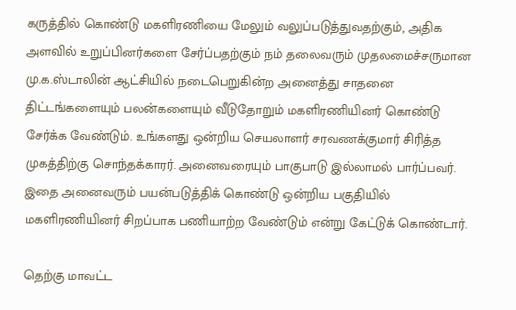கருத்தில் கொண்டு மகளிரணியை மேலும் வலுப்படுத்துவதற்கும், அதிக அளவில் உறுப்பினர்களை சேர்ப்பதற்கும் நம் தலைவரும் முதலமைச்சருமான மு.க.ஸ்டாலின் ஆட்சியில் நடைபெறுகின்ற அனைத்து சாதனை திட்டங்களையும் பலன்களையும் வீடுதோறும் மகளிரணியினர் கொண்டு சேர்க்க வேண்டும். உங்களது ஒன்றிய செயலாளர் சரவணக்குமார் சிரித்த முகத்திற்கு சொந்தக்காரர். அனைவரையும் பாகுபாடு இல்லாமல் பார்ப்பவர். இதை அனைவரும் பயன்படுத்திக் கொண்டு ஒன்றிய பகுதியில் மகளிரணியினர் சிறப்பாக பணியாற்ற வேண்டும் என்று கேட்டுக் கொண்டார்.

தெற்கு மாவட்ட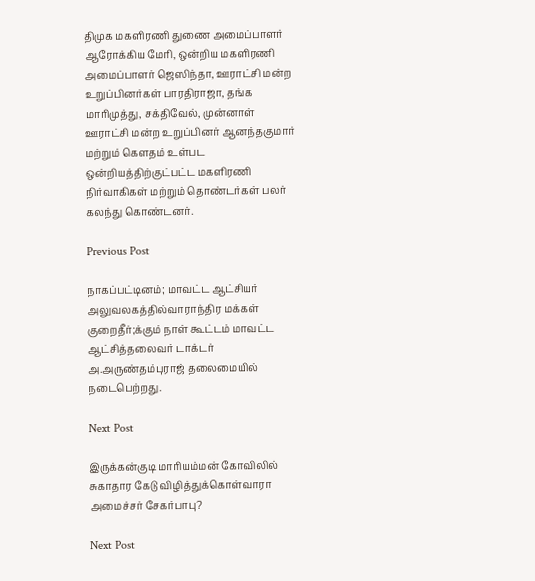திமுக மகளிரணி துணை அமைப்பாளர் ஆரோக்கிய மேரி, ஒன்றிய மகளிரணி அமைப்பாளர் ஜெஸிந்தா, ஊராட்சி மன்ற உறுப்பினர்கள் பாரதிராஜா, தங்க மாரிமுத்து, சக்திவேல், முன்னாள் ஊராட்சி மன்ற உறுப்பினர் ஆனந்தகுமார் மற்றும் கௌதம் உள்பட ஒன்றியத்திற்குட்பட்ட மகளிரணி நிர்வாகிகள் மற்றும் தொண்டர்கள் பலர் கலந்து கொண்டனர்.

Previous Post

நாகப்பட்டினம்; மாவட்ட ஆட்சியர் அலுவலகத்தில்வாராந்திர மக்கள் குறைதீர்;க்கும் நாள் கூட்டம் மாவட்ட ஆட்சித்தலைவர் டாக்டர் அ.அருண்தம்புராஜ் தலைமையில் நடைபெற்றது.

Next Post

இருக்கன்குடி மாரியம்மன் கோவிலில் சுகாதார கேடு விழித்துக்கொள்வாரா அமைச்சர் சேகர்பாபு?

Next Post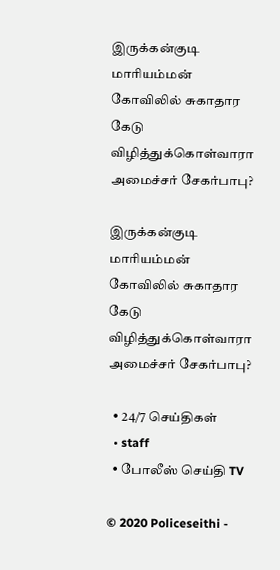இருக்கன்குடி மாரியம்மன் கோவிலில் சுகாதார கேடு விழித்துக்கொள்வாரா அமைச்சர் சேகர்பாபு?

இருக்கன்குடி மாரியம்மன் கோவிலில் சுகாதார கேடு விழித்துக்கொள்வாரா அமைச்சர் சேகர்பாபு?

  • 24/7 செய்திகள்
  • staff
  • போலீஸ் செய்தி TV

© 2020 Policeseithi -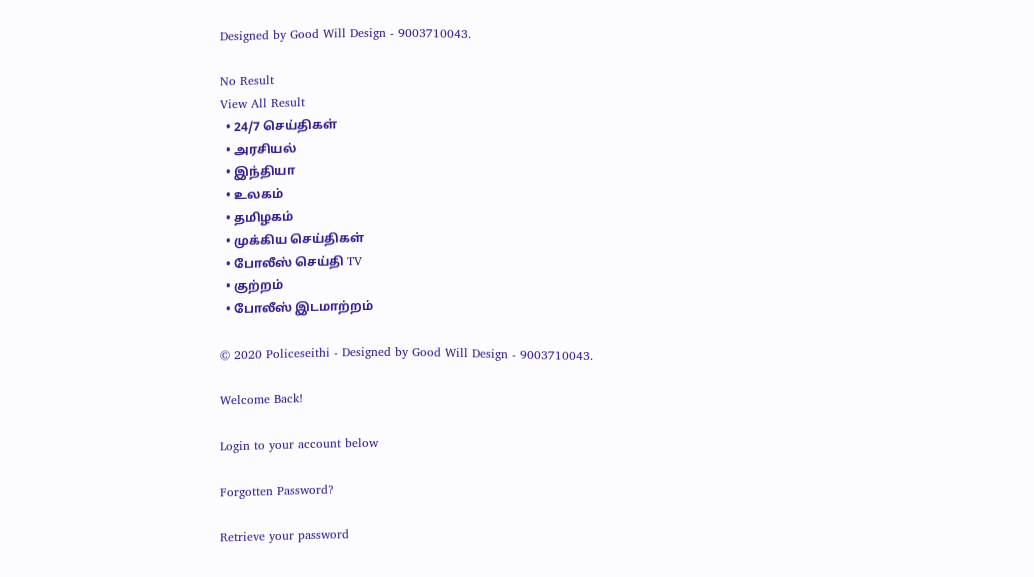Designed by Good Will Design - 9003710043.

No Result
View All Result
  • 24/7 செய்திகள்
  • அரசியல்
  • இந்தியா
  • உலகம்
  • தமிழகம்
  • முக்கிய செய்திகள்
  • போலீஸ் செய்தி TV
  • குற்றம்
  • போலீஸ் இடமாற்றம்

© 2020 Policeseithi - Designed by Good Will Design - 9003710043.

Welcome Back!

Login to your account below

Forgotten Password?

Retrieve your password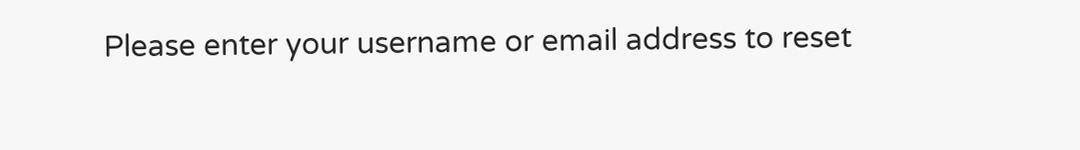Please enter your username or email address to reset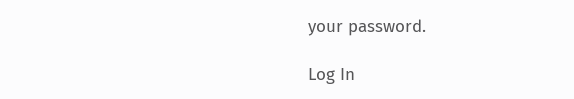your password.

Log In